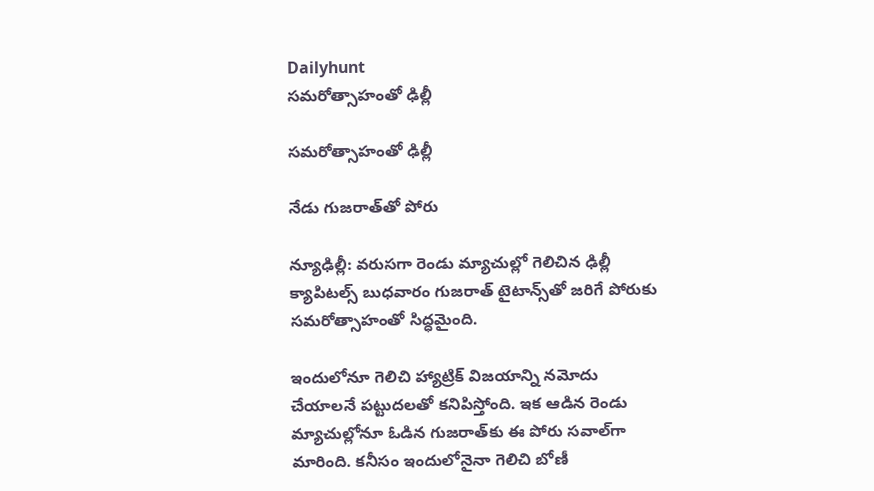Dailyhunt
సమరోత్సాహంతో ఢిల్లీ

సమరోత్సాహంతో ఢిల్లీ

నేడు గుజరాత్‌తో పోరు

న్యూఢిల్లీ: వరుసగా రెండు మ్యాచుల్లో గెలిచిన ఢిల్లీ క్యాపిటల్స్ బుధవారం గుజరాత్ టైటాన్స్‌తో జరిగే పోరుకు సమరోత్సాహంతో సిద్ధమైంది.

ఇందులోనూ గెలిచి హ్యాట్రిక్ విజయాన్ని నమోదు చేయాలనే పట్టుదలతో కనిపిస్తోంది. ఇక ఆడిన రెండు మ్యాచుల్లోనూ ఓడిన గుజరాత్‌కు ఈ పోరు సవాల్‌గా మారింది. కనీసం ఇందులోనైనా గెలిచి బోణీ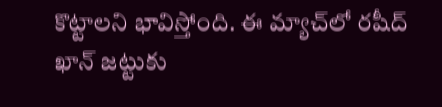కొట్టాలని భావిస్తోంది. ఈ మ్యాచ్‌లో రషీద్ ఖాన్ జట్టుకు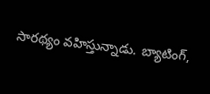సారథ్యం వహిస్తున్నాడు. బ్యాటింగ్,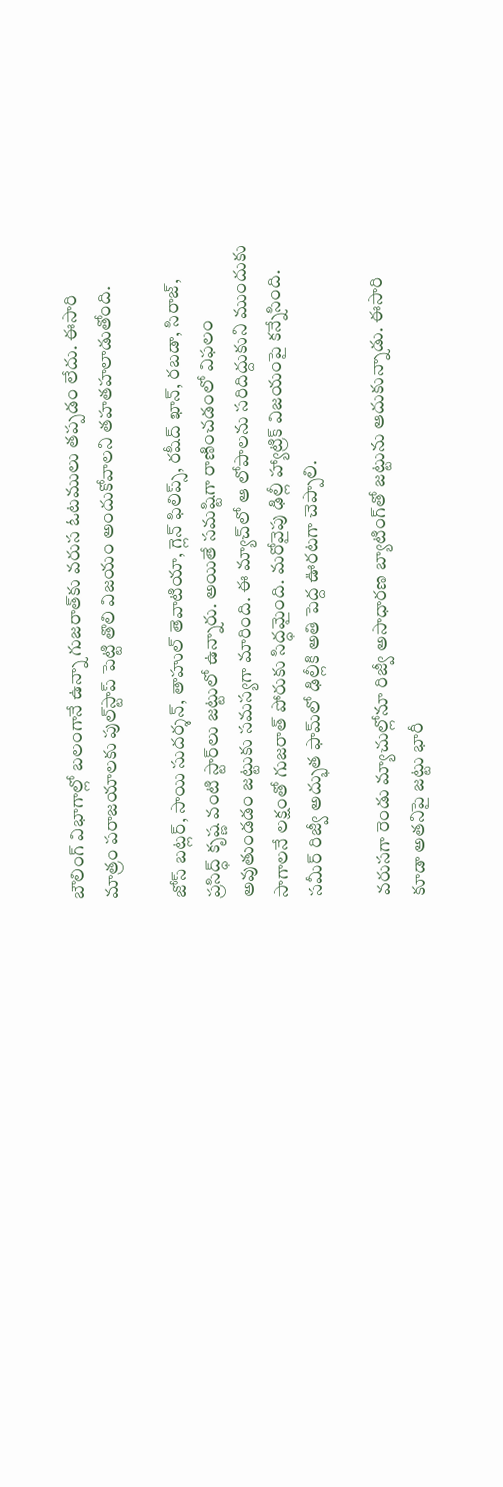బౌలింగ్ విభాగాల్లో బలంగానే ఉన్నా గుజరాత్‌కు వరుస ఓటములు తప్పడం లేదు. ఈసారి మాత్రం పరాజయాలకు పుల్‌స్టాప్ పెట్టి తొలి విజయం అందుకోవాలని తహతహలాడుతోంది.

జోస్ బట్లర్, సాయి సుదర్శన్, తాహుల్ తెవాటియా, గ్లెన్ ఫిలిప్స్, రషీద్ ఖాన్, రబడా, సిరాజ్, ప్రసిద్ధ్ కృష్ణ వంటి స్టార్‌లు జట్టులో ఉన్నారు. అయితే సమష్టిగా రాణించడంలో విఫలం అవుతుండడం జట్టుకు సమస్యగా మారింది. ఈ మ్యాచ్‌లో ఆ లోపాలను సరిదిద్దుకుని ముందుకు సాగాలనే లక్షంతో గుజరాత్ పోరుకు సిద్ధమైంది. మరోవైపు ఢిల్లీ హ్యాట్రిక్ విజయంపై కన్నేసింది. సమీర్ రిజ్వీ అద్భుత ఫామ్‌లో ఢిల్లీకి అతి పెద్ద ఊరటగా చెప్పాలి.

వరుసగా రెండు మ్యాచుల్లోనూ రిజ్వీ అసాధారణ బ్యాటింగ్‌తో జట్టును ఆదుకున్నాడు. ఈసారి కూడా అతనిపై జట్టు భారీ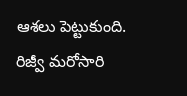ఆశలు పెట్టుకుంది. రిజ్వీ మరోసారి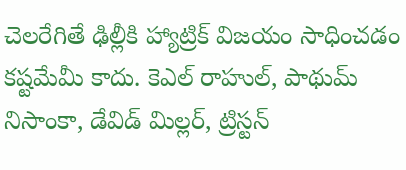చెలరేగితే ఢిల్లీకి హ్యాట్రిక్ విజయం సాధించడం కష్టమేమీ కాదు. కెఎల్ రాహుల్, పాథుమ్ నిసాంకా, డేవిడ్ మిల్లర్, ట్రిస్టన్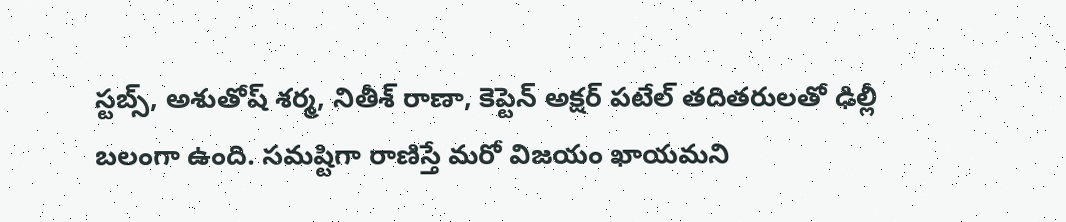స్టబ్స్, అశుతోష్ శర్మ, నితీశ్ రాణా, కెప్టెన్ అక్షర్ పటేల్ తదితరులతో ఢిల్లీ బలంగా ఉంది. సమష్టిగా రాణిస్తే మరో విజయం ఖాయమని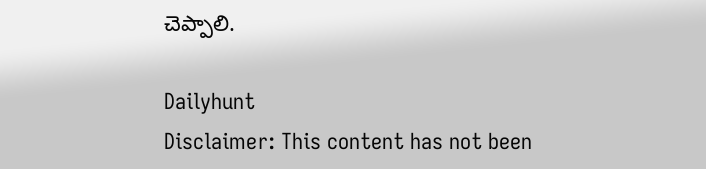చెప్పాలి.

Dailyhunt
Disclaimer: This content has not been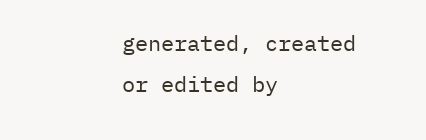generated, created or edited by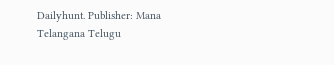Dailyhunt. Publisher: Mana Telangana Telugu